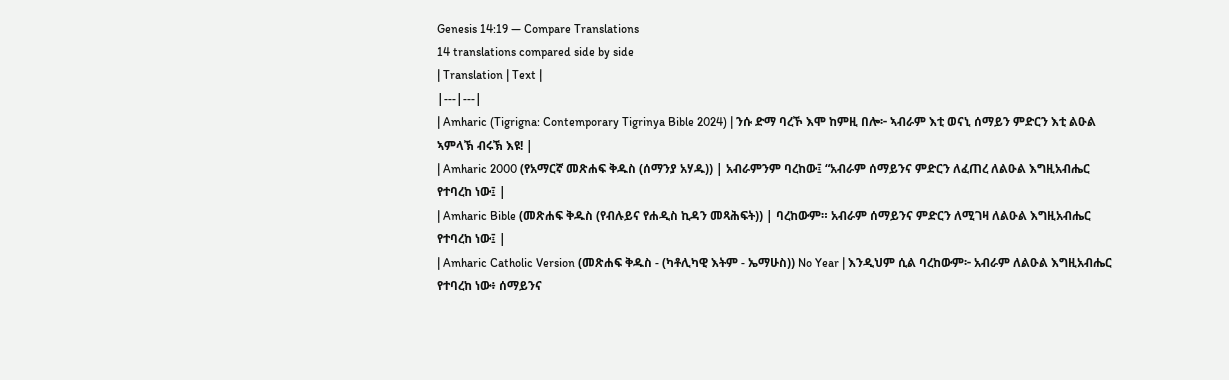Genesis 14:19 — Compare Translations
14 translations compared side by side
| Translation | Text |
|---|---|
| Amharic (Tigrigna: Contemporary Tigrinya Bible 2024) | ንሱ ድማ ባረኾ እሞ ከምዚ በሎ፦ ኣብራም እቲ ወናኒ ሰማይን ምድርን እቲ ልዑል ኣምላኽ ብሩኽ እዩ! |
| Amharic 2000 (የአማርኛ መጽሐፍ ቅዱስ (ሰማንያ አሃዱ)) | አብራምንም ባረከው፤ “አብራም ሰማይንና ምድርን ለፈጠረ ለልዑል እግዚአብሔር የተባረከ ነው፤ |
| Amharic Bible (መጽሐፍ ቅዱስ (የብሉይና የሐዲስ ኪዳን መጻሕፍት)) | ባረከውም። አብራም ሰማይንና ምድርን ለሚገዛ ለልዑል እግዚአብሔር የተባረከ ነው፤ |
| Amharic Catholic Version (መጽሐፍ ቅዱስ - (ካቶሊካዊ እትም - ኤማሁስ)) No Year | እንዲህም ሲል ባረከውም፦ አብራም ለልዑል እግዚአብሔር የተባረከ ነው፥ ሰማይንና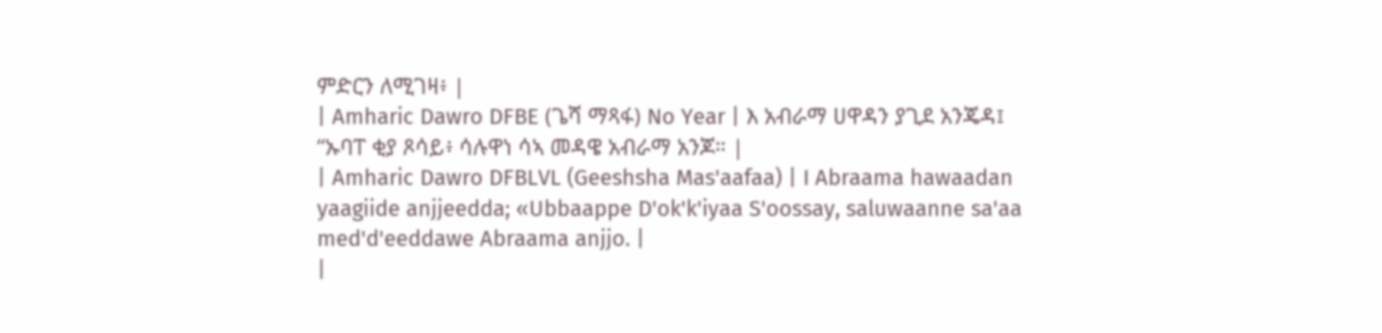ምድርን ለሚገዛ፥ |
| Amharic Dawro DFBE (ጌሻ ማጻፋ) No Year | እ አብራማ ሀዋዳን ያጊደ አንጄዳ፤ “ኡባፐ ቂያ ጾሳይ፥ ሳሉዋነ ሳኣ መዳዌ አብራማ አንጆ። |
| Amharic Dawro DFBLVL (Geeshsha Mas'aafaa) | I Abraama hawaadan yaagiide anjjeedda; «Ubbaappe D'ok'k'iyaa S'oossay, saluwaanne sa'aa med'd'eeddawe Abraama anjjo. |
|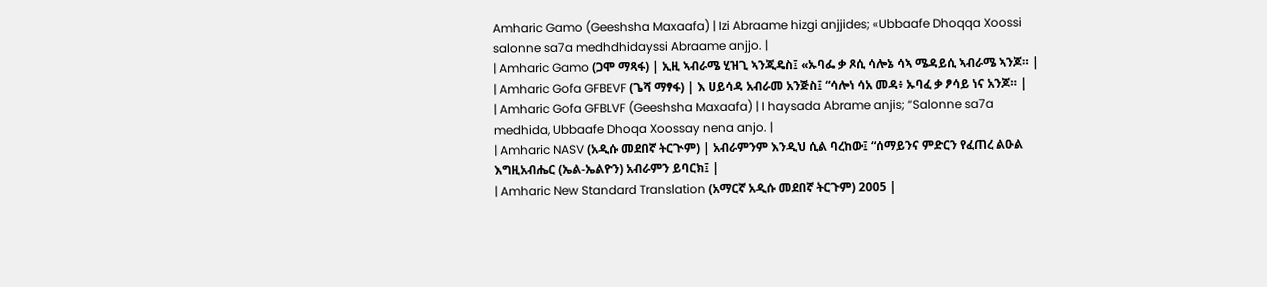Amharic Gamo (Geeshsha Maxaafa) | Izi Abraame hizgi anjjides; «Ubbaafe Dhoqqa Xoossi salonne sa7a medhdhidayssi Abraame anjjo. |
| Amharic Gamo (ጋሞ ማጻፋ) | ኢዚ ኣብራሜ ሂዝጊ ኣንጂዴስ፤ «ኡባፌ ቃ ጾሲ ሳሎኔ ሳኣ ሜዳይሲ ኣብራሜ ኣንጆ። |
| Amharic Gofa GFBEVF (ጌሻ ማፃፋ) | እ ሀይሳዳ አብራመ አንጅስ፤ “ሳሎነ ሳአ መዳ፥ ኡባፈ ቃ ፆሳይ ነና አንጆ። |
| Amharic Gofa GFBLVF (Geeshsha Maxaafa) | I haysada Abrame anjis; “Salonne sa7a medhida, Ubbaafe Dhoqa Xoossay nena anjo. |
| Amharic NASV (አዲሱ መደበኛ ትርጒም) | አብራምንም እንዲህ ሲል ባረከው፤ “ሰማይንና ምድርን የፈጠረ ልዑል እግዚአብሔር (ኤል-ኤልዮን) አብራምን ይባርክ፤ |
| Amharic New Standard Translation (አማርኛ አዲሱ መደበኛ ትርጉም) 2005 |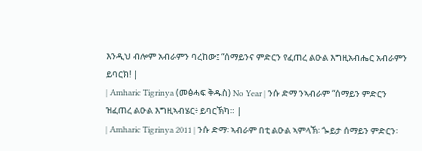እንዲህ ብሎም አብራምን ባረከው፤ “ሰማይንና ምድርን የፈጠረ ልዑል እግዚአብሔር አብራምን ይባርክ! |
| Amharic Tigrinya (መፅሓፍ ቅዱስ) No Year | ንሱ ድማ ንኣብራም “ሰማይን ምድርን ዝፈጠረ ልዑል እግዚኣብሄር፥ ይባርኽካ። |
| Amharic Tigrinya 2011 | ንሱ ድማ፡ ኣብራም በቲ ልዑል ኣምላኽ፡ ጐይታ ሰማይን ምድርን፡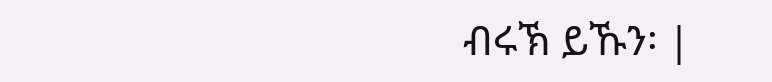ብሩኽ ይኹን፡ |